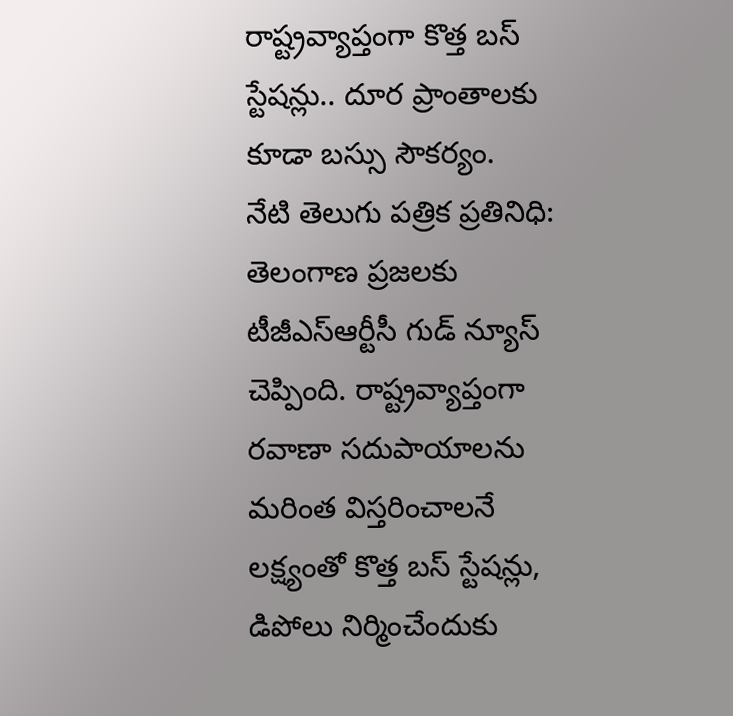రాష్ట్రవ్యాప్తంగా కొత్త బస్ స్టేషన్లు.. దూర ప్రాంతాలకు కూడా బస్సు సౌకర్యం.
నేటి తెలుగు పత్రిక ప్రతినిధి: తెలంగాణ ప్రజలకు టీజీఎస్ఆర్టీసీ గుడ్ న్యూస్ చెప్పింది. రాష్ట్రవ్యాప్తంగా రవాణా సదుపాయాలను మరింత విస్తరించాలనే లక్ష్యంతో కొత్త బస్ స్టేషన్లు, డిపోలు నిర్మించేందుకు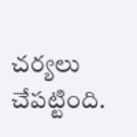చర్యలు చేపట్టింది.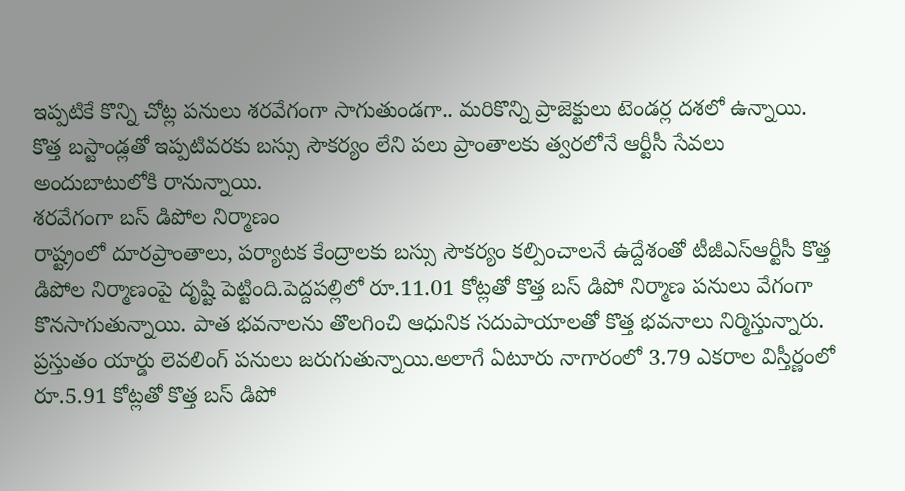ఇప్పటికే కొన్ని చోట్ల పనులు శరవేగంగా సాగుతుండగా.. మరికొన్ని ప్రాజెక్టులు టెండర్ల దశలో ఉన్నాయి. కొత్త బస్టాండ్లతో ఇప్పటివరకు బస్సు సౌకర్యం లేని పలు ప్రాంతాలకు త్వరలోనే ఆర్టీసీ సేవలు అందుబాటులోకి రానున్నాయి.
శరవేగంగా బస్ డిపోల నిర్మాణం
రాష్ట్రంలో దూరప్రాంతాలు, పర్యాటక కేంద్రాలకు బస్సు సౌకర్యం కల్పించాలనే ఉద్దేశంతో టీజీఎస్ఆర్టీసీ కొత్త డిపోల నిర్మాణంపై దృష్టి పెట్టింది.పెద్దపల్లిలో రూ.11.01 కోట్లతో కొత్త బస్ డిపో నిర్మాణ పనులు వేగంగా కొనసాగుతున్నాయి. పాత భవనాలను తొలగించి ఆధునిక సదుపాయాలతో కొత్త భవనాలు నిర్మిస్తున్నారు. ప్రస్తుతం యార్డు లెవలింగ్ పనులు జరుగుతున్నాయి.అలాగే ఏటూరు నాగారంలో 3.79 ఎకరాల విస్తీర్ణంలో రూ.5.91 కోట్లతో కొత్త బస్ డిపో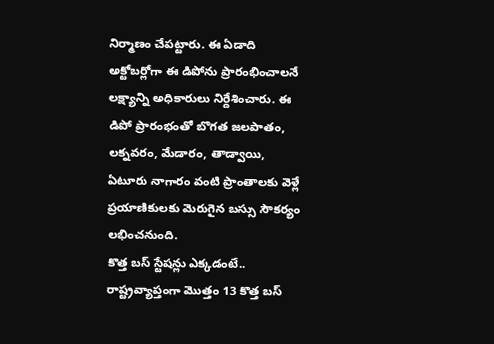నిర్మాణం చేపట్టారు. ఈ ఏడాది అక్టోబర్లోగా ఈ డిపోను ప్రారంభించాలనే లక్ష్యాన్ని అధికారులు నిర్దేశించారు. ఈ డిపో ప్రారంభంతో బొగత జలపాతం, లక్నవరం, మేడారం, తాడ్వాయి, ఏటూరు నాగారం వంటి ప్రాంతాలకు వెళ్లే ప్రయాణికులకు మెరుగైన బస్సు సౌకర్యం లభించనుంది.
కొత్త బస్ స్టేషన్లు ఎక్కడంటే..
రాష్ట్రవ్యాప్తంగా మొత్తం 13 కొత్త బస్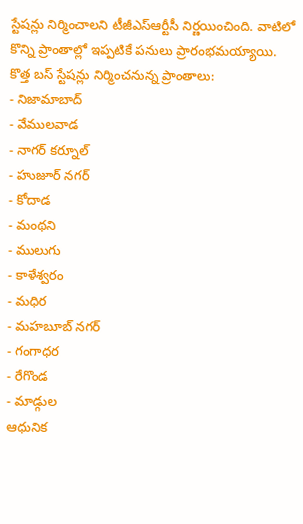స్టేషన్లు నిర్మించాలని టీజీఎస్ఆర్టీసీ నిర్ణయించింది. వాటిలో కొన్ని ప్రాంతాల్లో ఇప్పటికే పనులు ప్రారంభమయ్యాయి.
కొత్త బస్ స్టేషన్లు నిర్మించనున్న ప్రాంతాలు:
- నిజామాబాద్
- వేములవాడ
- నాగర్ కర్నూల్
- హుజూర్ నగర్
- కోదాడ
- మంథని
- ములుగు
- కాళేశ్వరం
- మధిర
- మహబూబ్ నగర్
- గంగాధర
- రేగొండ
- మాడ్గుల
ఆధునిక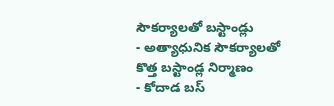సౌకర్యాలతో బస్టాండ్లు
- అత్యాధునిక సౌకర్యాలతో కొత్త బస్టాండ్ల నిర్మాణం
- కోదాడ బస్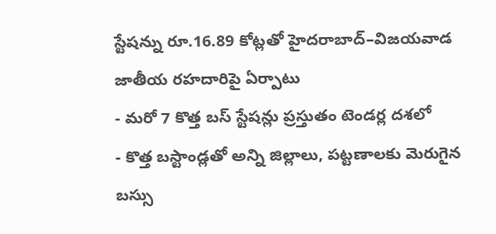స్టేషన్ను రూ.16.89 కోట్లతో హైదరాబాద్–విజయవాడ జాతీయ రహదారిపై ఏర్పాటు
- మరో 7 కొత్త బస్ స్టేషన్లు ప్రస్తుతం టెండర్ల దశలో
- కొత్త బస్టాండ్లతో అన్ని జిల్లాలు, పట్టణాలకు మెరుగైన బస్సు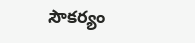సౌకర్యం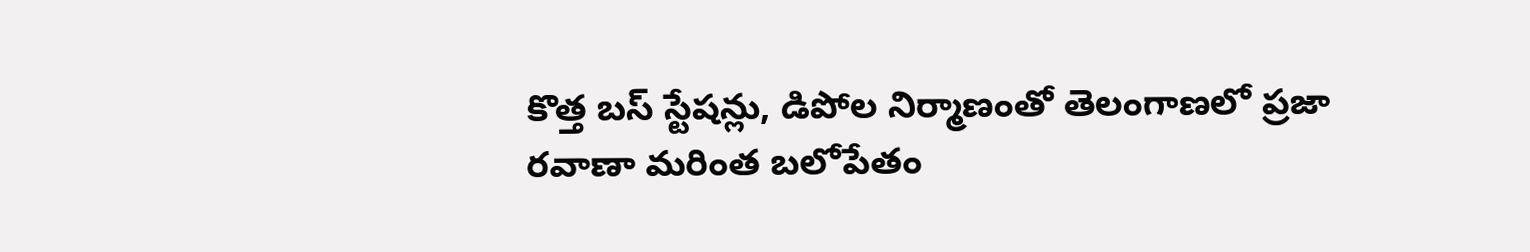కొత్త బస్ స్టేషన్లు, డిపోల నిర్మాణంతో తెలంగాణలో ప్రజా రవాణా మరింత బలోపేతం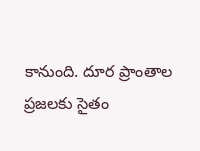కానుంది. దూర ప్రాంతాల ప్రజలకు సైతం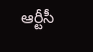ఆర్టీసీ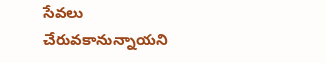సేవలు చేరువకానున్నాయని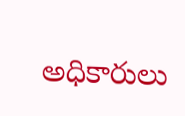అధికారులు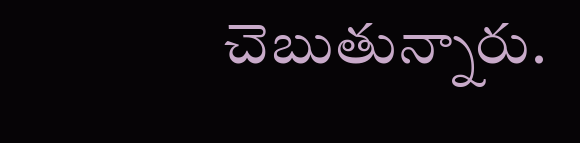చెబుతున్నారు.